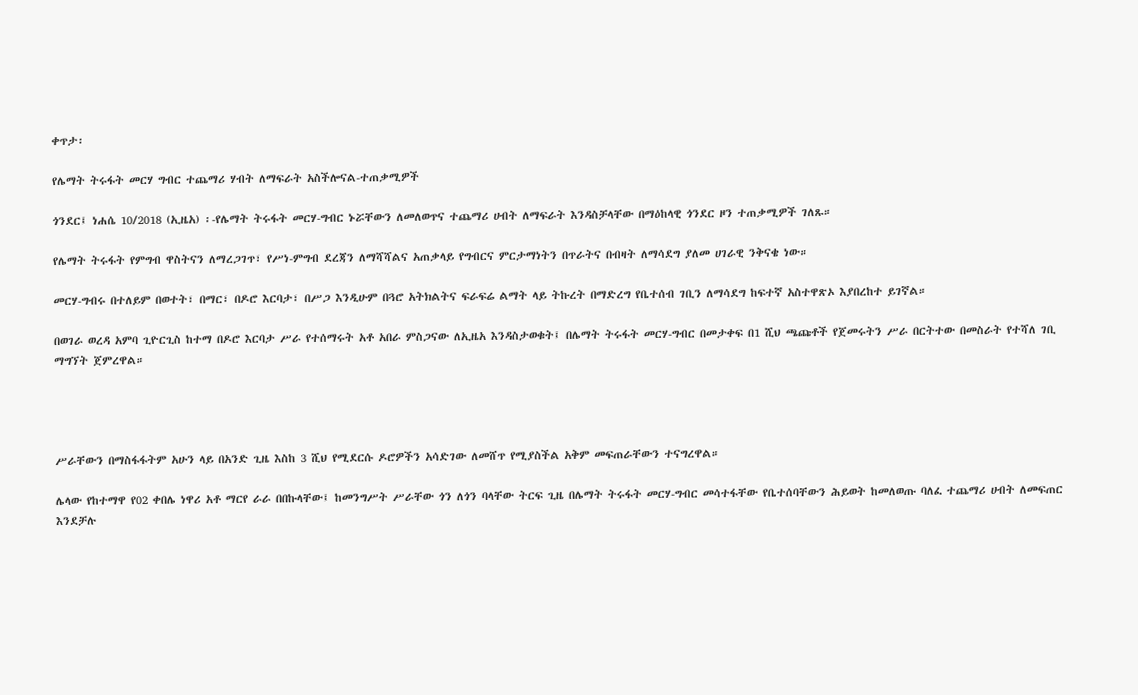ቀጥታ፡

የሌማት ትሩፋት መርሃ ግብር ተጨማሪ ሃብት ለማፍራት አስችሎናል-ተጠቃሚዎች

ጎንደር፤ ነሐሴ 10/2018 (ኢዜአ) ፡-የሌማት ትሩፋት መርሃ-ግብር ኑሯቸውን ለመለወጥና ተጨማሪ ሀብት ለማፍራት እንዳስቻላቸው በማዕከላዊ ጎንደር ዞን ተጠቃሚዎች ገለጹ።

የሌማት ትሩፋት የምግብ ዋስትናን ለማረጋገጥ፣ የሥነ-ምግብ ደረጃን ለማሻሻልና አጠቃላይ የግብርና ምርታማነትን በጥራትና በብዛት ለማሳደግ ያለመ ሀገራዊ ንቅናቄ ነው።

መርሃ-ግብሩ በተለይም በወተት፣ በማር፣ በዶሮ እርባታ፣ በሥጋ እንዲሁም በጓሮ አትክልትና ፍራፍሬ ልማት ላይ ትኩረት በማድረግ የቤተሰብ ገቢን ለማሳደግ ከፍተኛ አስተዋጽኦ እያበረከተ ይገኛል።

በወገራ ወረዳ አምባ ጊዮርጊስ ከተማ በዶሮ እርባታ ሥራ የተሰማሩት አቶ አበራ ምስጋናው ለኢዜአ እንዳስታወቁት፤ በሌማት ትሩፋት መርሃ-ግብር በመታቀፍ በ1 ሺህ ጫጩቶች የጀመሩትን ሥራ በርትተው በመስራት የተሻለ ገቢ ማግኘት ጀምረዋል።




ሥራቸውን በማስፋፋትም አሁን ላይ በአንድ ጊዜ እስከ 3 ሺህ የሚደርሱ ዶሮዎችን አሳድገው ለመሸጥ የሚያስችል አቅም መፍጠራቸውን ተናግረዋል።

ሌላው የከተማዋ የ02 ቀበሌ ነዋሪ አቶ ማርየ ራራ በበኩላቸው፤ ከመንግሥት ሥራቸው ጎን ለጎን ባላቸው ትርፍ ጊዜ በሌማት ትሩፋት መርሃ-ግብር መሳተፋቸው የቤተሰባቸውን ሕይወት ከመለወጡ ባለፈ ተጨማሪ ሀብት ለመፍጠር እንደቻሉ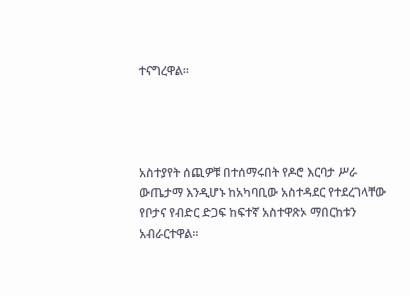ተናግረዋል።




አስተያየት ሰጪዎቹ በተሰማሩበት የዶሮ እርባታ ሥራ ውጤታማ እንዲሆኑ ከአካባቢው አስተዳደር የተደረገላቸው የቦታና የብድር ድጋፍ ከፍተኛ አስተዋጽኦ ማበርከቱን አብራርተዋል።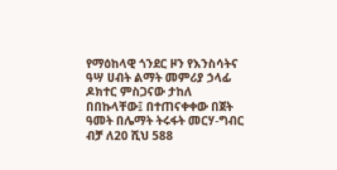የማዕከላዊ ጎንደር ዞን የእንስሳትና ዓሣ ሀብት ልማት መምሪያ ኃላፊ ዶክተር ምስጋናው ታከለ በበኩላቸው፤ በተጠናቀቀው በጀት ዓመት በሌማት ትሩፋት መርሃ-ግብር ብቻ ለ20 ሺህ 588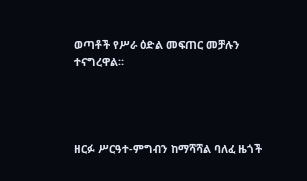ወጣቶች የሥራ ዕድል መፍጠር መቻሉን ተናግረዋል።




ዘርፉ ሥርዓተ-ምግብን ከማሻሻል ባለፈ ዜጎች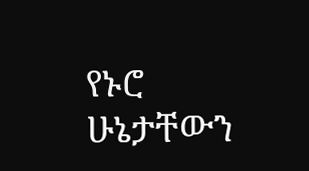የኑሮ ሁኔታቸውን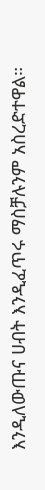እንዲለውጡና ሀብት እንዲፈጥሩ ማስቻሉንም አስረድተዋል።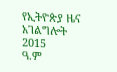የኢትዮጵያ ዜና አገልግሎት
2015
ዓ.ም